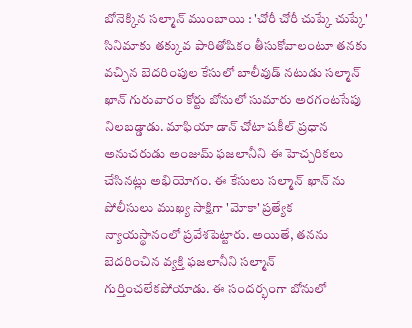బోనెక్కిన సల్మాన్ ముంబాయి : 'చోరీ చోరీ చుప్కే చుప్కే' సినిమాకు తక్కువ పారితోషికం తీసుకోవాలంటూ తనకు వచ్చిన బెదరింపుల కేసులో బాలీవుడ్ నటుడు సల్మాన్ ఖాన్ గురువారం కోర్టు బోనులో సుమారు అరగంటసేపు నిలబడ్డాడు. మాఫియా డాన్ చోటా షకీల్ ప్రధాన అనుచరుడు అంజుమ్ ఫజలానీని ఈ హెచ్చరికలు చేసినట్లు అభియోగం. ఈ కేసులు సల్మాన్ ఖాన్ ను పోలీసులు ముఖ్య సాక్షిగా 'మోకా' ప్రత్యేక న్యాయస్థానంలో ప్రవేశపెట్టారు. అయితే, తనను బెదరించిన వ్యక్తి ఫజలానీని సల్మాన్ గుర్తించలేకపోయాడు. ఈ సందర్భంగా బోనులో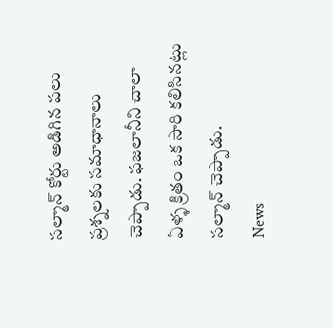సల్మాన్ కోర్టు అడిగిన పలు ప్రశ్నలకు సమాధానాలు చెప్పాడు. ఫజలానీని చాలా ఏళ్ళ క్రితం ఒక సారి కలిసినట్లు సల్మాన్ చెప్పాడు.
News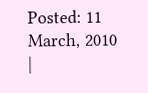Posted: 11 March, 2010
|